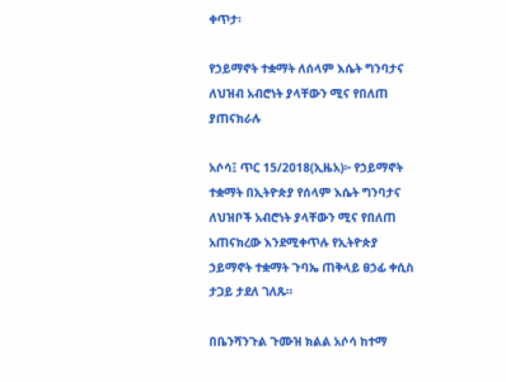ቀጥታ፡

የኃይማኖት ተቋማት ለሰላም እሴት ግንባታና ለህዝብ አብሮነት ያላቸውን ሚና የበለጠ ያጠናክራሉ

አሶሳ፤ ጥር 15/2018(ኢዜአ)፦ የኃይማኖት ተቋማት በኢትዮጵያ የሰላም እሴት ግንባታና ለህዝቦች አብሮነት ያላቸውን ሚና የበለጠ አጠናክረው እንደሚቀጥሉ የኢትዮጵያ ኃይማኖት ተቋማት ጉባኤ ጠቅላይ ፀኃፊ ቀሲስ ታጋይ ታደለ ገለጹ።

በቤንሻንጉል ጉሙዝ ክልል አሶሳ ከተማ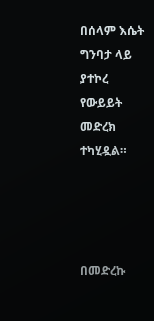በሰላም እሴት ግንባታ ላይ ያተኮረ የውይይት መድረክ ተካሂዷል።




በመድረኩ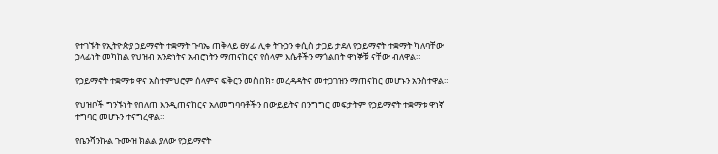የተገኙት የኢትዮጵያ ኃይማኖት ተቋማት ጉባኤ ጠቅላይ ፀሃፊ ሊቀ ትጉኃን ቀሲስ ታጋይ ታደለ የኃይማኖት ተቋማት ካለባቸው ኃላፊነት መካከል የህዝብ አንድነትና አብሮነትን ማጠናከርና የሰላም እሴቶችን ማጎልበት ዋነኞቹ ናቸው ብለዋል።

የኃይማኖት ተቋማቱ ዋና አስተምህሮም ሰላምና ፍቅርን መስበክ፣ መረዳዳትና መተጋገዝን ማጠናከር መሆኑን አንስተዋል።

የህዝቦች ግንኙነት የበለጠ እንዲጠናከርና አለመግባባቶችን በውይይትና በንግግር መፍታትም የኃይማኖት ተቋማቱ ዋነኛ ተግባር መሆኑን ተናግረዋል።

የቤንሻንኩል ጉሙዝ ክልል ያለው የኃይማኖት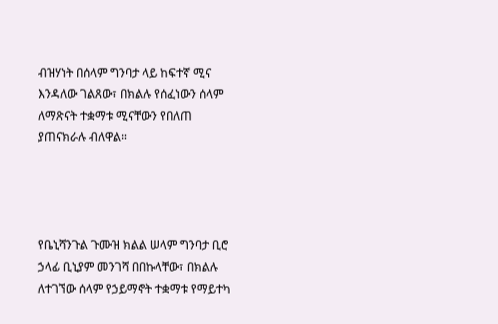ብዝሃነት በሰላም ግንባታ ላይ ከፍተኛ ሚና እንዳለው ገልጸው፣ በክልሉ የሰፈነውን ሰላም ለማጽናት ተቋማቱ ሚናቸውን የበለጠ ያጠናክራሉ ብለዋል።




የቤኒሻንጉል ጉሙዝ ክልል ሠላም ግንባታ ቢሮ ኃላፊ ቢኒያም መንገሻ በበኩላቸው፣ በክልሉ ለተገኘው ሰላም የኃይማኖት ተቋማቱ የማይተካ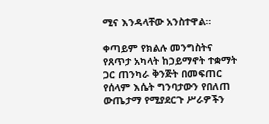ሚና እንዳላቸው አንስተዋል።

ቀጣይም የክልሉ መንግስትና የጸጥታ አካላት ከኃይማኖት ተቋማት ጋር ጠንካራ ቅንጅት በመፍጠር የሰላም እሴት ግንባታውን የበለጠ ውጤታማ የሚያደርጉ ሥራዎችን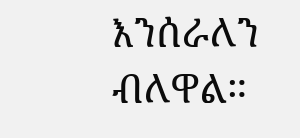እንሰራለን ብለዋል።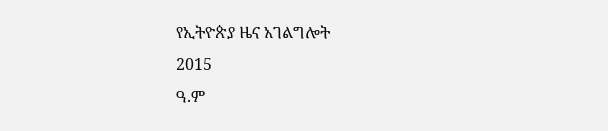የኢትዮጵያ ዜና አገልግሎት
2015
ዓ.ም